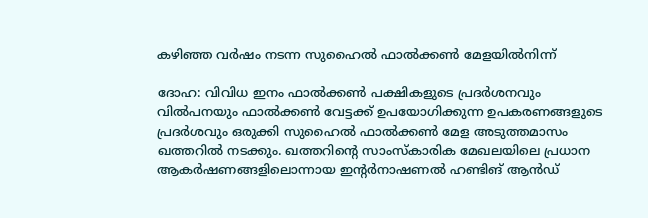കഴിഞ്ഞ വർഷം നടന്ന സുഹൈൽ ഫാൽക്കൺ മേളയിൽനിന്ന്

ദോഹ: വിവിധ ഇനം ഫാൽക്കൺ പക്ഷികളുടെ പ്രദർശനവും വിൽപനയും ഫാൽക്കൺ വേട്ടക്ക് ഉപയോഗിക്കുന്ന ഉപകരണങ്ങളുടെ പ്രദർശവും ഒരുക്കി സുഹൈൽ ഫാൽക്കൺ മേള അടുത്തമാസം ഖത്തറിൽ നടക്കും. ഖത്തറിന്റെ സാംസ്കാരിക മേഖലയിലെ പ്രധാന ആകർഷണങ്ങളിലൊന്നായ ഇന്റർനാഷണൽ ഹണ്ടിങ് ആൻഡ്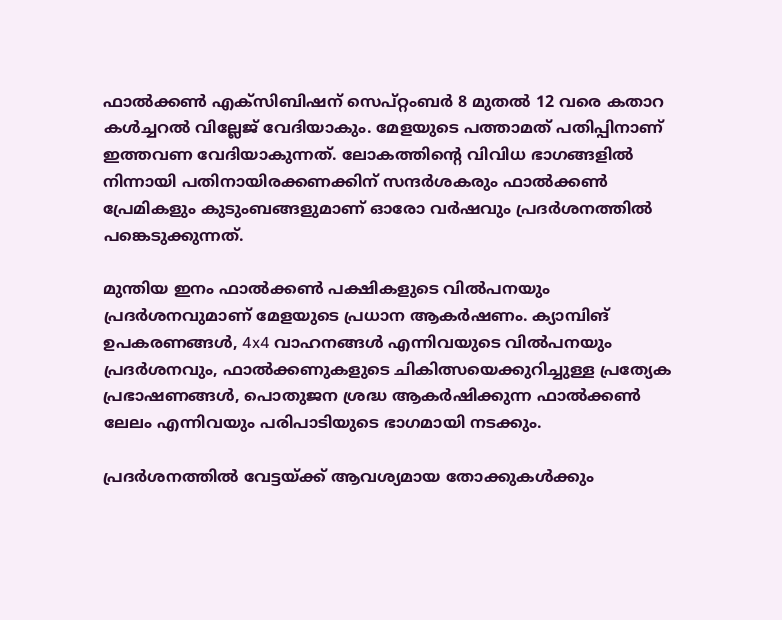ഫാൽക്കൺ എക്സിബിഷന് സെപ്റ്റംബർ 8 മുതൽ 12 വരെ കതാറ കൾച്ചറൽ വില്ലേജ് വേദിയാകും. മേളയുടെ പത്താമത് പതിപ്പിനാണ് ഇത്തവണ വേദിയാകുന്നത്. ലോകത്തിന്റെ വിവിധ ഭാഗങ്ങളിൽ നിന്നായി പതിനായിരക്കണക്കിന് സന്ദർശകരും ഫാൽക്കൺ പ്രേമികളും കുടുംബങ്ങളുമാണ് ഓരോ വർഷവും പ്രദർശനത്തിൽ പങ്കെടുക്കുന്നത്.

മുന്തിയ ഇനം ഫാൽക്കൺ പക്ഷികളുടെ വിൽപനയും പ്രദർശനവുമാണ് മേളയുടെ പ്രധാന ആകർഷണം. ക്യാമ്പിങ് ഉപകരണങ്ങൾ, 4x4 വാഹനങ്ങൾ എന്നിവയുടെ വിൽപനയും പ്രദർശനവും, ഫാൽക്കണുകളുടെ ചികിത്സയെക്കുറിച്ചുള്ള പ്രത്യേക പ്രഭാഷണങ്ങൾ, പൊതുജന ശ്രദ്ധ ആകർഷിക്കുന്ന ഫാൽക്കൺ ലേലം എന്നിവയും പരിപാടിയുടെ ഭാഗമായി നടക്കും.

പ്രദർശനത്തിൽ വേട്ടയ്ക്ക് ആവശ്യമായ തോക്കുകൾക്കും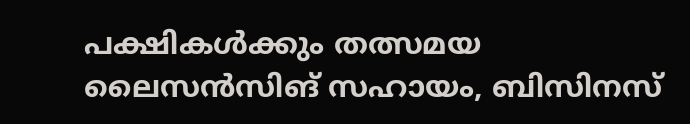പക്ഷികൾക്കും തത്സമയ ലൈസൻസിങ് സഹായം, ബിസിനസ്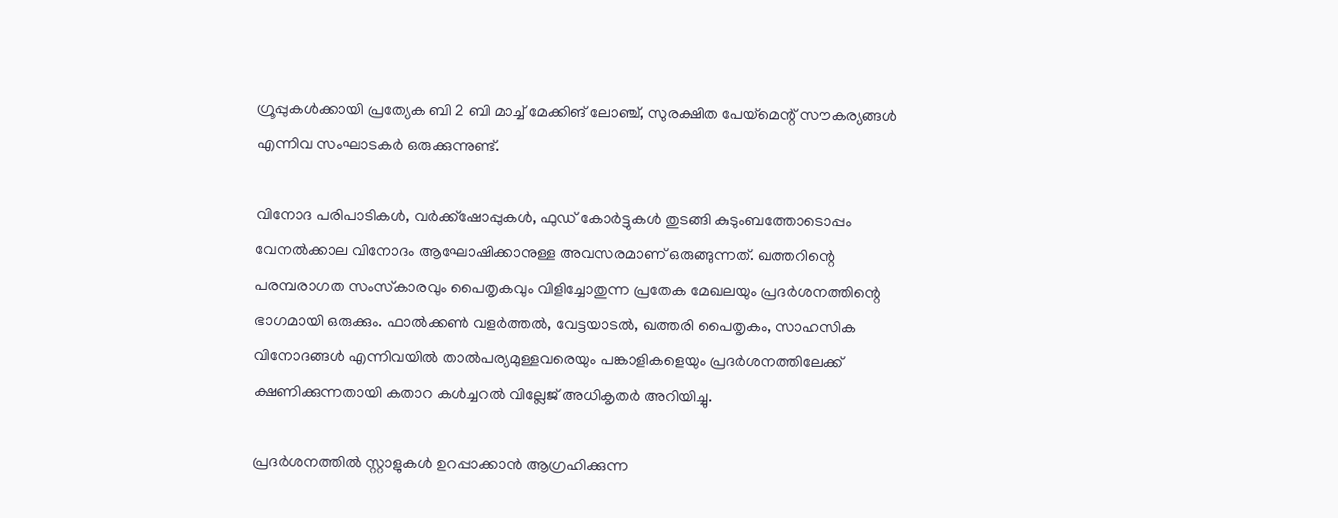ഗ്രൂപ്പുകൾക്കായി പ്രത്യേക ബി 2 ബി മാച്ച് മേക്കിങ് ലോഞ്ച്, സുരക്ഷിത പേയ്‌മെന്റ് സൗകര്യങ്ങൾ എന്നിവ സംഘാടകർ ഒരുക്കുന്നുണ്ട്.

വിനോദ പരിപാടികൾ, വർക്ക്‌ഷോപ്പുകൾ, ഫുഡ് കോർട്ടുകൾ തുടങ്ങി കുടുംബത്തോടൊപ്പം വേനൽക്കാല വിനോദം ആഘോഷിക്കാനുള്ള അവസരമാണ് ഒരുങ്ങുന്നത്. ഖത്തറിന്റെ പരമ്പരാഗത സംസ്‌കാരവും പൈതൃകവും വിളിച്ചോതുന്ന പ്രതേക മേഖലയും പ്രദർശനത്തിന്റെ ഭാഗമായി ഒരുക്കും. ഫാൽക്കൺ വളർത്തൽ, വേട്ടയാടൽ, ഖത്തരി പൈതൃകം, സാഹസിക വിനോദങ്ങൾ എന്നിവയിൽ താൽപര്യമുള്ളവരെയും പങ്കാളികളെയും പ്രദർശനത്തിലേക്ക് ക്ഷണിക്കുന്നതായി കതാറ കൾച്ചറൽ വില്ലേജ് അധികൃതർ അറിയിച്ചു.

പ്രദർശനത്തിൽ സ്റ്റാളുകൾ ഉറപ്പാക്കാൻ ആഗ്രഹിക്കുന്ന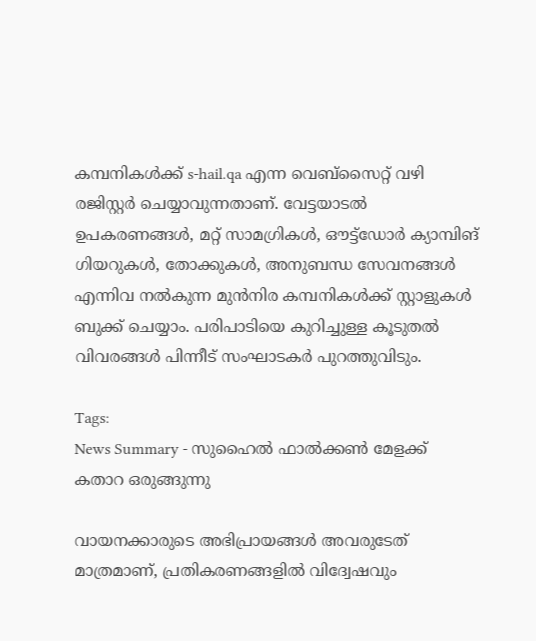കമ്പനികൾക്ക് s-hail.qa എന്ന വെബ്‌സൈറ്റ് വഴി രജിസ്റ്റർ ചെയ്യാവുന്നതാണ്. വേട്ടയാടൽ ഉപകരണങ്ങൾ, മറ്റ് സാമഗ്രികൾ, ഔട്ട്‌ഡോർ ക്യാമ്പിങ് ഗിയറുകൾ, തോക്കുകൾ, അനുബന്ധ സേവനങ്ങൾ എന്നിവ നൽകുന്ന മുൻനിര കമ്പനികൾക്ക് സ്റ്റാളുകൾ ബുക്ക് ചെയ്യാം. പരിപാടിയെ കുറിച്ചുള്ള കൂടുതൽ വിവരങ്ങൾ പിന്നീട് സംഘാടകർ പുറത്തുവിടും.

Tags:
News Summary - സുഹൈൽ ഫാൽക്കൺ മേളക്ക് കതാറ ഒരുങ്ങുന്നു

വായനക്കാരുടെ അഭിപ്രായങ്ങള്‍ അവരുടേത് മാത്രമാണ്, പ്രതികരണങ്ങളിൽ വിദ്വേഷവും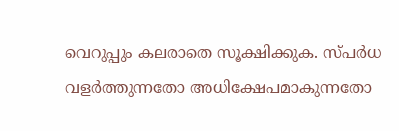വെറുപ്പും കലരാതെ സൂക്ഷിക്കുക. സ്പർധ വളർത്തുന്നതോ അധിക്ഷേപമാകുന്നതോ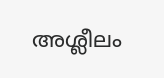അശ്ലീലം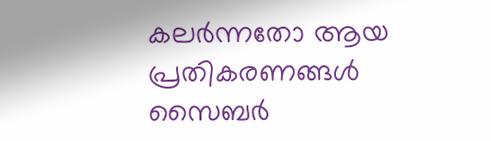കലർന്നതോ ആയ പ്രതികരണങ്ങൾ സൈബർ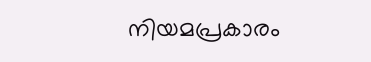നിയമപ്രകാരം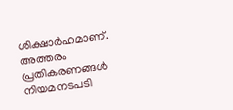ശിക്ഷാർഹമാണ്. അത്തരം പ്രതികരണങ്ങൾ നിയമനടപടി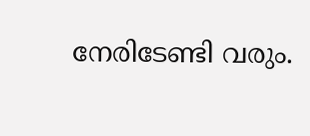നേരിടേണ്ടി വരും.